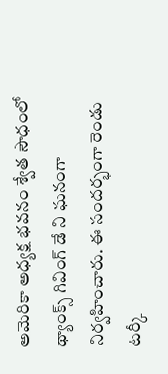అమెరికా అధ్యక్ష భవనం శ్వేత సౌధంలో థ్యాంక్స్ గివింగ్ డే ని ఘనంగా నిర్వహించారు. ఈ సందర్భంగా రెండు టర్కీ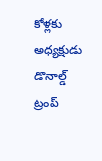కోళ్లకు అధ్యక్షుడు డొనాల్డ్ ట్రంప్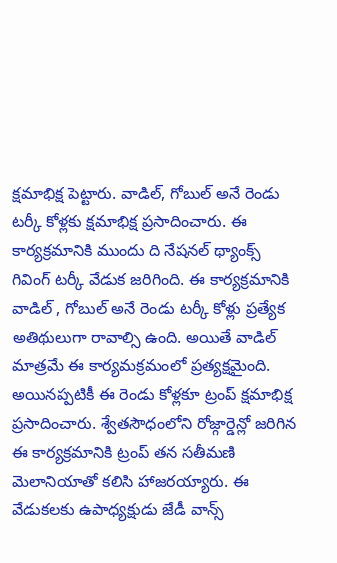క్షమాభిక్ష పెట్టారు. వాడిల్, గోబుల్ అనే రెండు టర్కీ కోళ్లకు క్షమాభిక్ష ప్రసాదించారు. ఈ కార్యక్రమానికి ముందు ది నేషనల్ థ్యాంక్స్ గివింగ్ టర్కీ వేడుక జరిగింది. ఈ కార్యక్రమానికి వాడిల్ , గోబుల్ అనే రెండు టర్కీ కోళ్లు ప్రత్యేక అతిథులుగా రావాల్సి ఉంది. అయితే వాడిల్ మాత్రమే ఈ కార్యమక్రమంలో ప్రత్యక్షమైంది. అయినప్పటికీ ఈ రెండు కోళ్లకూ ట్రంప్ క్షమాభిక్ష ప్రసాదించారు. శ్వేతసౌధంలోని రోజ్గార్డెన్లో జరిగిన ఈ కార్యక్రమానికి ట్రంప్ తన సతీమణి మెలానియాతో కలిసి హాజరయ్యారు. ఈ వేడుకలకు ఉపాధ్యక్షుడు జేడీ వాన్స్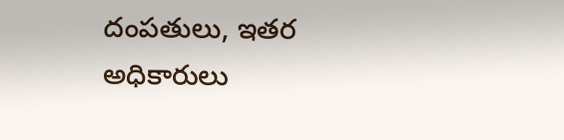దంపతులు, ఇతర అధికారులు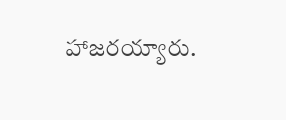హాజరయ్యారు.